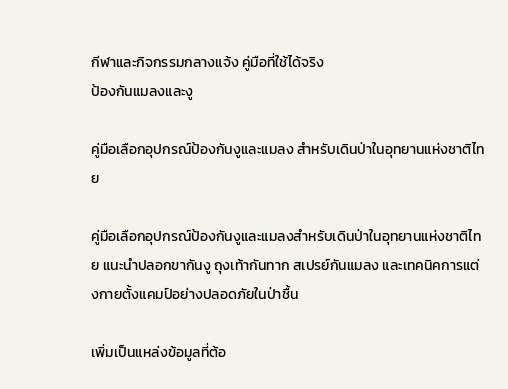กีฬาและกิจกรรมกลางแจ้ง คู่มือที่ใช้ได้จริง
ป้องกันแมลงและงู

คู่มือเลือกอุปกรณ์ป้องกันงูและแมลง สำหรับเดินป่าในอุทยานแห่งชาติไทย

คู่มือเลือกอุปกรณ์ป้องกันงูและแมลงสำหรับเดินป่าในอุทยานแห่งชาติไทย แนะนำปลอกขากันงู ถุงเท้ากันทาก สเปรย์กันแมลง และเทคนิคการแต่งกายตั้งแคมป์อย่างปลอดภัยในป่าชื้น

เพิ่มเป็นแหล่งข้อมูลที่ต้อ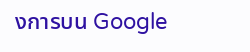งการบน Google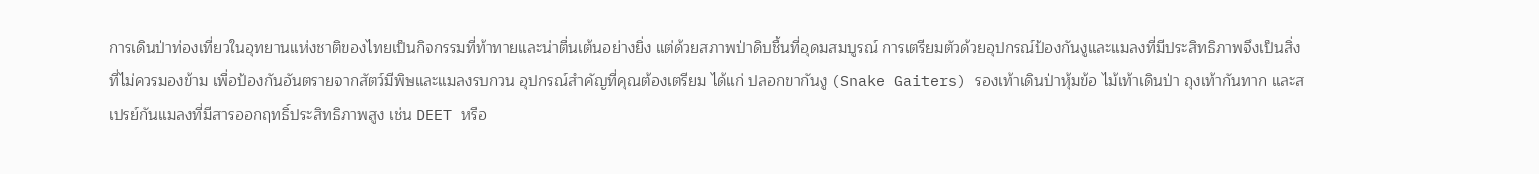การเดินป่าท่องเที่ยวในอุทยานแห่งชาติของไทยเป็นกิจกรรมที่ท้าทายและน่าตื่นเต้นอย่างยิ่ง แต่ด้วยสภาพป่าดิบชื้นที่อุดมสมบูรณ์ การเตรียมตัวด้วยอุปกรณ์ป้องกันงูและแมลงที่มีประสิทธิภาพจึงเป็นสิ่งที่ไม่ควรมองข้าม เพื่อป้องกันอันตรายจากสัตว์มีพิษและแมลงรบกวน อุปกรณ์สำคัญที่คุณต้องเตรียม ได้แก่ ปลอกขากันงู (Snake Gaiters) รองเท้าเดินป่าหุ้มข้อ ไม้เท้าเดินป่า ถุงเท้ากันทาก และสเปรย์กันแมลงที่มีสารออกฤทธิ์ประสิทธิภาพสูง เช่น DEET หรือ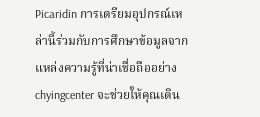Picaridin การเตรียมอุปกรณ์เหล่านี้ร่วมกับการศึกษาข้อมูลจากแหล่งความรู้ที่น่าเชื่อถืออย่าง chyingcenter จะช่วยให้คุณเดิน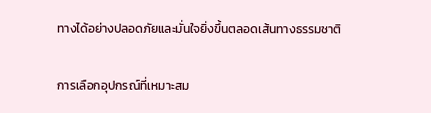ทางได้อย่างปลอดภัยและมั่นใจยิ่งขึ้นตลอดเส้นทางธรรมชาติ

การเลือกอุปกรณ์ที่เหมาะสม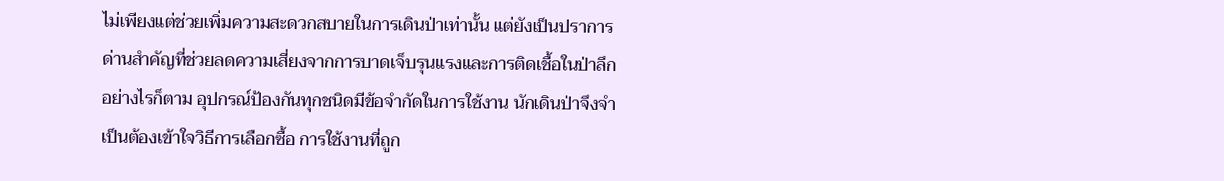ไม่เพียงแต่ช่วยเพิ่มความสะดวกสบายในการเดินป่าเท่านั้น แต่ยังเป็นปราการด่านสำคัญที่ช่วยลดความเสี่ยงจากการบาดเจ็บรุนแรงและการติดเชื้อในป่าลึก อย่างไรก็ตาม อุปกรณ์ป้องกันทุกชนิดมีข้อจำกัดในการใช้งาน นักเดินป่าจึงจำเป็นต้องเข้าใจวิธีการเลือกซื้อ การใช้งานที่ถูก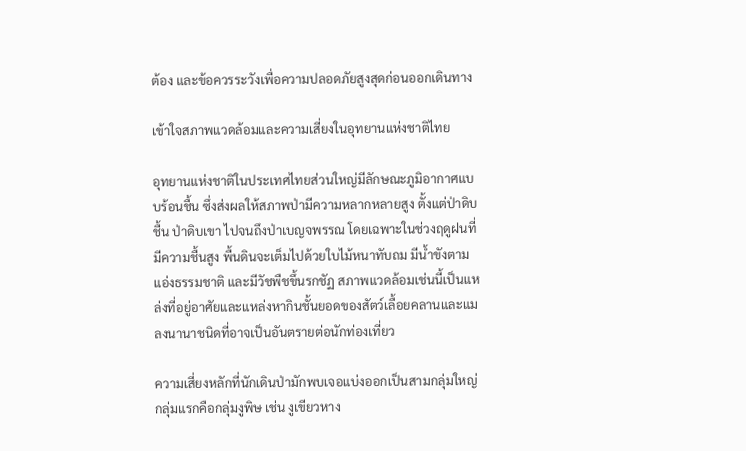ต้อง และข้อควรระวังเพื่อความปลอดภัยสูงสุดก่อนออกเดินทาง

เข้าใจสภาพแวดล้อมและความเสี่ยงในอุทยานแห่งชาติไทย

อุทยานแห่งชาติในประเทศไทยส่วนใหญ่มีลักษณะภูมิอากาศแบบร้อนชื้น ซึ่งส่งผลให้สภาพป่ามีความหลากหลายสูง ตั้งแต่ป่าดิบชื้น ป่าดิบเขา ไปจนถึงป่าเบญจพรรณ โดยเฉพาะในช่วงฤดูฝนที่มีความชื้นสูง พื้นดินจะเต็มไปด้วยใบไม้หนาทับถม มีน้ำขังตามแอ่งธรรมชาติ และมีวัชพืชขึ้นรกชัฏ สภาพแวดล้อมเช่นนี้เป็นแหล่งที่อยู่อาศัยและแหล่งหากินชั้นยอดของสัตว์เลื้อยคลานและแมลงนานาชนิดที่อาจเป็นอันตรายต่อนักท่องเที่ยว

ความเสี่ยงหลักที่นักเดินป่ามักพบเจอแบ่งออกเป็นสามกลุ่มใหญ่ กลุ่มแรกคือกลุ่มงูพิษ เช่น งูเขียวหาง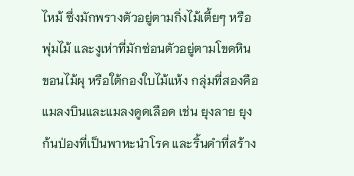ไหม้ ซึ่งมักพรางตัวอยู่ตามกิ่งไม้เตี้ยๆ หรือพุ่มไม้ และงูเห่าที่มักซ่อนตัวอยู่ตามโขดหิน ขอนไม้ผุ หรือใต้กองใบไม้แห้ง กลุ่มที่สองคือแมลงบินและแมลงดูดเลือด เช่น ยุงลาย ยุงก้นป่องที่เป็นพาหะนำโรค และริ้นดำที่สร้าง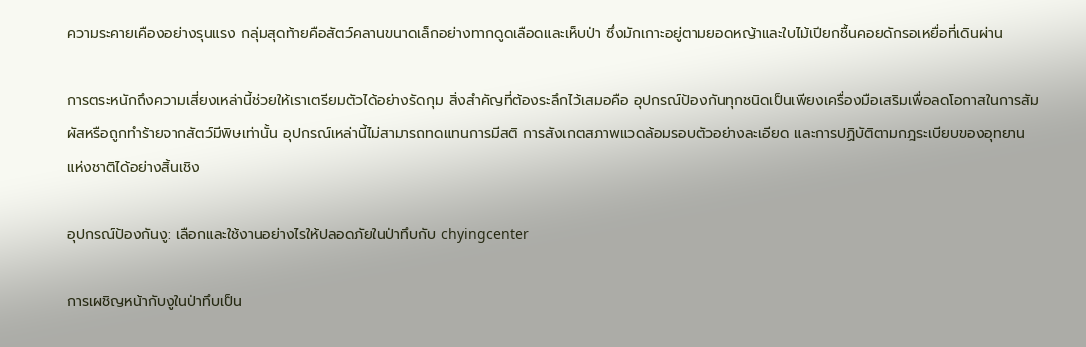ความระคายเคืองอย่างรุนแรง กลุ่มสุดท้ายคือสัตว์คลานขนาดเล็กอย่างทากดูดเลือดและเห็บป่า ซึ่งมักเกาะอยู่ตามยอดหญ้าและใบไม้เปียกชื้นคอยดักรอเหยื่อที่เดินผ่าน

การตระหนักถึงความเสี่ยงเหล่านี้ช่วยให้เราเตรียมตัวได้อย่างรัดกุม สิ่งสำคัญที่ต้องระลึกไว้เสมอคือ อุปกรณ์ป้องกันทุกชนิดเป็นเพียงเครื่องมือเสริมเพื่อลดโอกาสในการสัมผัสหรือถูกทำร้ายจากสัตว์มีพิษเท่านั้น อุปกรณ์เหล่านี้ไม่สามารถทดแทนการมีสติ การสังเกตสภาพแวดล้อมรอบตัวอย่างละเอียด และการปฏิบัติตามกฎระเบียบของอุทยานแห่งชาติได้อย่างสิ้นเชิง

อุปกรณ์ป้องกันงู: เลือกและใช้งานอย่างไรให้ปลอดภัยในป่าทึบกับ chyingcenter

การเผชิญหน้ากับงูในป่าทึบเป็น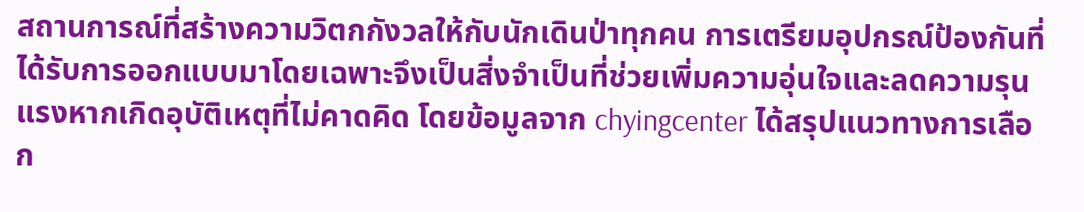สถานการณ์ที่สร้างความวิตกกังวลให้กับนักเดินป่าทุกคน การเตรียมอุปกรณ์ป้องกันที่ได้รับการออกแบบมาโดยเฉพาะจึงเป็นสิ่งจำเป็นที่ช่วยเพิ่มความอุ่นใจและลดความรุนแรงหากเกิดอุบัติเหตุที่ไม่คาดคิด โดยข้อมูลจาก chyingcenter ได้สรุปแนวทางการเลือก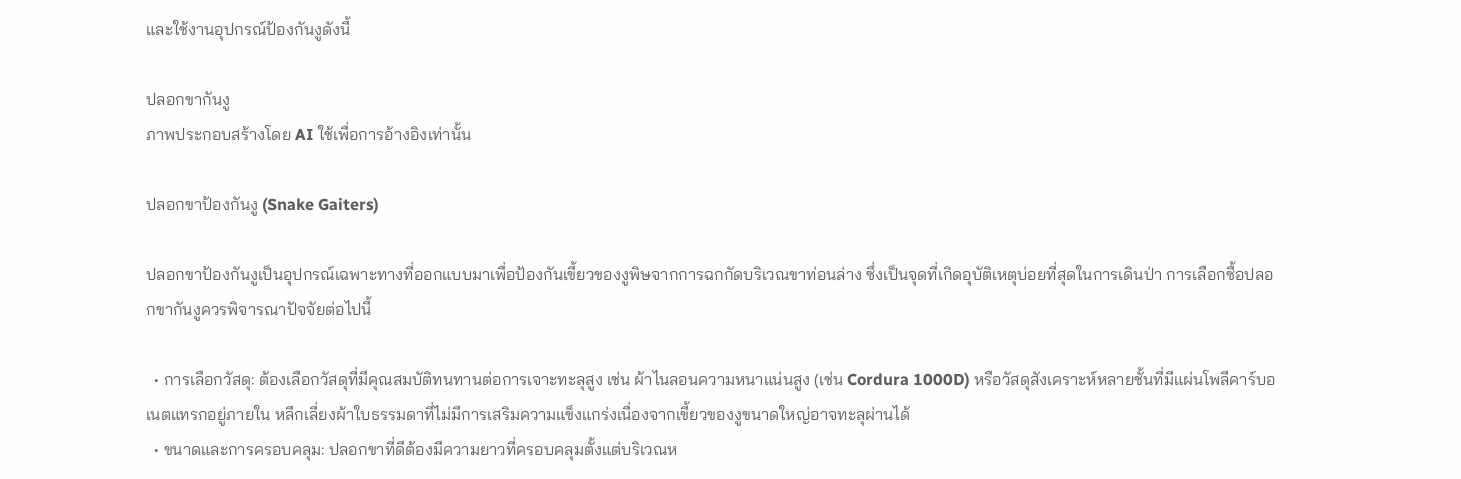และใช้งานอุปกรณ์ป้องกันงูดังนี้

ปลอกขากันงู
ภาพประกอบสร้างโดย AI ใช้เพื่อการอ้างอิงเท่านั้น

ปลอกขาป้องกันงู (Snake Gaiters)

ปลอกขาป้องกันงูเป็นอุปกรณ์เฉพาะทางที่ออกแบบมาเพื่อป้องกันเขี้ยวของงูพิษจากการฉกกัดบริเวณขาท่อนล่าง ซึ่งเป็นจุดที่เกิดอุบัติเหตุบ่อยที่สุดในการเดินป่า การเลือกซื้อปลอกขากันงูควรพิจารณาปัจจัยต่อไปนี้

  • การเลือกวัสดุ: ต้องเลือกวัสดุที่มีคุณสมบัติทนทานต่อการเจาะทะลุสูง เช่น ผ้าไนลอนความหนาแน่นสูง (เช่น Cordura 1000D) หรือวัสดุสังเคราะห์หลายชั้นที่มีแผ่นโพลีคาร์บอเนตแทรกอยู่ภายใน หลีกเลี่ยงผ้าใบธรรมดาที่ไม่มีการเสริมความแข็งแกร่งเนื่องจากเขี้ยวของงูขนาดใหญ่อาจทะลุผ่านได้
  • ขนาดและการครอบคลุม: ปลอกขาที่ดีต้องมีความยาวที่ครอบคลุมตั้งแต่บริเวณห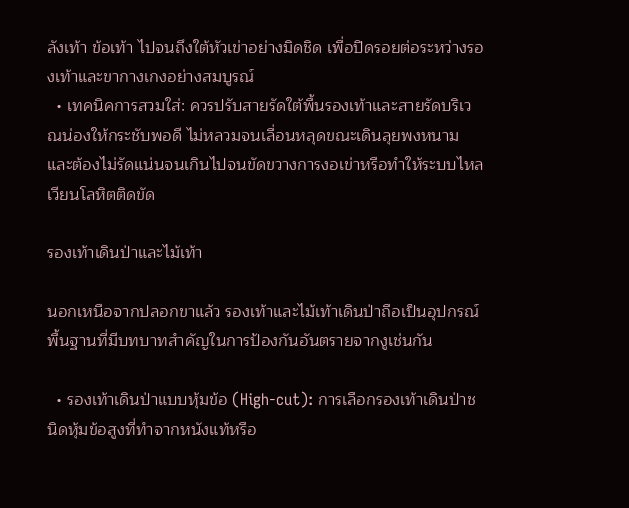ลังเท้า ข้อเท้า ไปจนถึงใต้หัวเข่าอย่างมิดชิด เพื่อปิดรอยต่อระหว่างรองเท้าและขากางเกงอย่างสมบูรณ์
  • เทคนิคการสวมใส่: ควรปรับสายรัดใต้พื้นรองเท้าและสายรัดบริเวณน่องให้กระชับพอดี ไม่หลวมจนเลื่อนหลุดขณะเดินลุยพงหนาม และต้องไม่รัดแน่นจนเกินไปจนขัดขวางการงอเข่าหรือทำให้ระบบไหลเวียนโลหิตติดขัด

รองเท้าเดินป่าและไม้เท้า

นอกเหนือจากปลอกขาแล้ว รองเท้าและไม้เท้าเดินป่าถือเป็นอุปกรณ์พื้นฐานที่มีบทบาทสำคัญในการป้องกันอันตรายจากงูเช่นกัน

  • รองเท้าเดินป่าแบบหุ้มข้อ (High-cut): การเลือกรองเท้าเดินป่าชนิดหุ้มข้อสูงที่ทำจากหนังแท้หรือ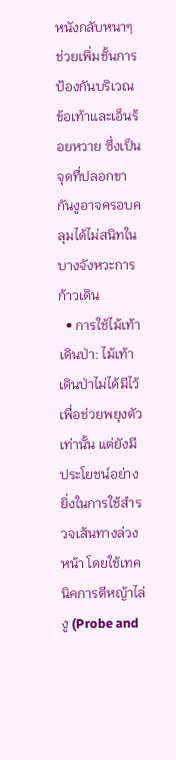หนังกลับหนาๆ ช่วยเพิ่มชั้นการป้องกันบริเวณข้อเท้าและเอ็นร้อยหวาย ซึ่งเป็นจุดที่ปลอกขากันงูอาจครอบคลุมได้ไม่สนิทในบางจังหวะการก้าวเดิน
  • การใช้ไม้เท้าเดินป่า: ไม้เท้าเดินป่าไม่ได้มีไว้เพื่อช่วยพยุงตัวเท่านั้น แต่ยังมีประโยชน์อย่างยิ่งในการใช้สำรวจเส้นทางล่วงหน้า โดยใช้เทคนิคการตีหญ้าไล่งู (Probe and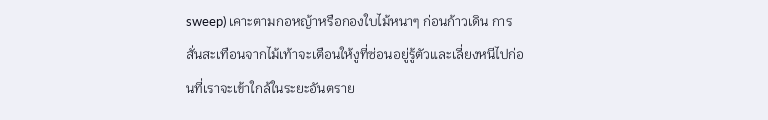sweep) เคาะตามกอหญ้าหรือกองใบไม้หนาๆ ก่อนก้าวเดิน การสั่นสะเทือนจากไม้เท้าจะเตือนให้งูที่ซ่อนอยู่รู้ตัวและเลี่ยงหนีไปก่อนที่เราจะเข้าใกล้ในระยะอันตราย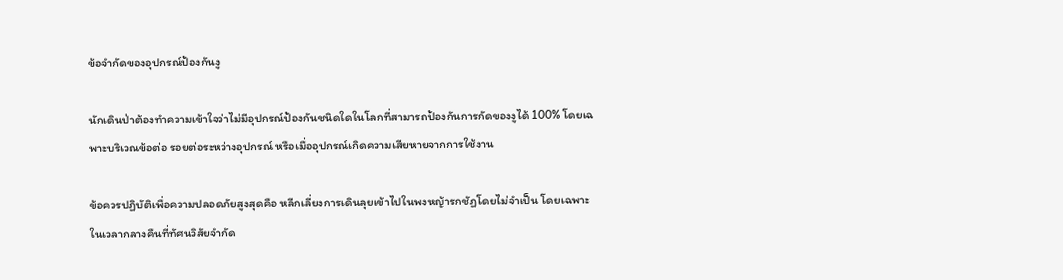ข้อจำกัดของอุปกรณ์ป้องกันงู

นักเดินป่าต้องทำความเข้าใจว่าไม่มีอุปกรณ์ป้องกันชนิดใดในโลกที่สามารถป้องกันการกัดของงูได้ 100% โดยเฉพาะบริเวณข้อต่อ รอยต่อระหว่างอุปกรณ์ หรือเมื่ออุปกรณ์เกิดความเสียหายจากการใช้งาน

ข้อควรปฏิบัติเพื่อความปลอดภัยสูงสุดคือ หลีกเลี่ยงการเดินลุยเข้าไปในพงหญ้ารกชัฏโดยไม่จำเป็น โดยเฉพาะในเวลากลางคืนที่ทัศนวิสัยจำกัด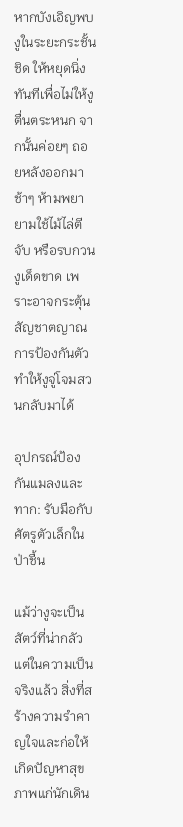หากบังเอิญพบงูในระยะกระชั้นชิด ให้หยุดนิ่งทันทีเพื่อไม่ให้งูตื่นตระหนก จากนั้นค่อยๆ ถอยหลังออกมาช้าๆ ห้ามพยายามใช้ไม้ไล่ตี จับ หรือรบกวนงูเด็ดขาด เพราะอาจกระตุ้นสัญชาตญาณการป้องกันตัวทำให้งูจู่โจมสวนกลับมาได้

อุปกรณ์ป้องกันแมลงและทาก: รับมือกับศัตรูตัวเล็กในป่าชื้น

แม้ว่างูจะเป็นสัตว์ที่น่ากลัว แต่ในความเป็นจริงแล้ว สิ่งที่สร้างความรำคาญใจและก่อให้เกิดปัญหาสุขภาพแก่นักเดิน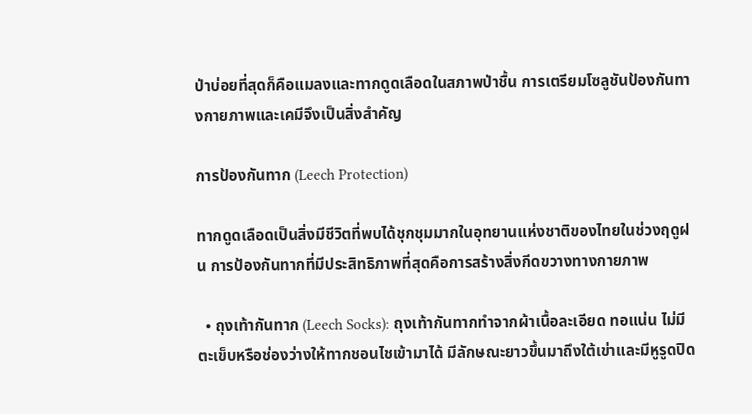ป่าบ่อยที่สุดก็คือแมลงและทากดูดเลือดในสภาพป่าชื้น การเตรียมโซลูชันป้องกันทางกายภาพและเคมีจึงเป็นสิ่งสำคัญ

การป้องกันทาก (Leech Protection)

ทากดูดเลือดเป็นสิ่งมีชีวิตที่พบได้ชุกชุมมากในอุทยานแห่งชาติของไทยในช่วงฤดูฝน การป้องกันทากที่มีประสิทธิภาพที่สุดคือการสร้างสิ่งกีดขวางทางกายภาพ

  • ถุงเท้ากันทาก (Leech Socks): ถุงเท้ากันทากทำจากผ้าเนื้อละเอียด ทอแน่น ไม่มีตะเข็บหรือช่องว่างให้ทากชอนไชเข้ามาได้ มีลักษณะยาวขึ้นมาถึงใต้เข่าและมีหูรูดปิด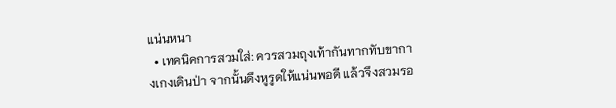แน่นหนา
  • เทคนิคการสวมใส่: ควรสวมถุงเท้ากันทากทับขากางเกงเดินป่า จากนั้นดึงหูรูดให้แน่นพอดี แล้วจึงสวมรอ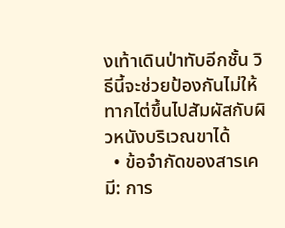งเท้าเดินป่าทับอีกชั้น วิธีนี้จะช่วยป้องกันไม่ให้ทากไต่ขึ้นไปสัมผัสกับผิวหนังบริเวณขาได้
  • ข้อจำกัดของสารเคมี: การ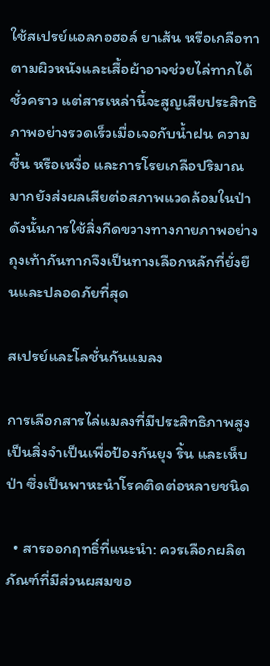ใช้สเปรย์แอลกอฮอล์ ยาเส้น หรือเกลือทาตามผิวหนังและเสื้อผ้าอาจช่วยไล่ทากได้ชั่วคราว แต่สารเหล่านี้จะสูญเสียประสิทธิภาพอย่างรวดเร็วเมื่อเจอกับน้ำฝน ความชื้น หรือเหงื่อ และการโรยเกลือปริมาณมากยังส่งผลเสียต่อสภาพแวดล้อมในป่า ดังนั้นการใช้สิ่งกีดขวางทางกายภาพอย่างถุงเท้ากันทากจึงเป็นทางเลือกหลักที่ยั่งยืนและปลอดภัยที่สุด

สเปรย์และโลชั่นกันแมลง

การเลือกสารไล่แมลงที่มีประสิทธิภาพสูงเป็นสิ่งจำเป็นเพื่อป้องกันยุง ริ้น และเห็บป่า ซึ่งเป็นพาหะนำโรคติดต่อหลายชนิด

  • สารออกฤทธิ์ที่แนะนำ: ควรเลือกผลิตภัณฑ์ที่มีส่วนผสมขอ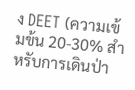ง DEET (ความเข้มข้น 20-30% สำหรับการเดินป่า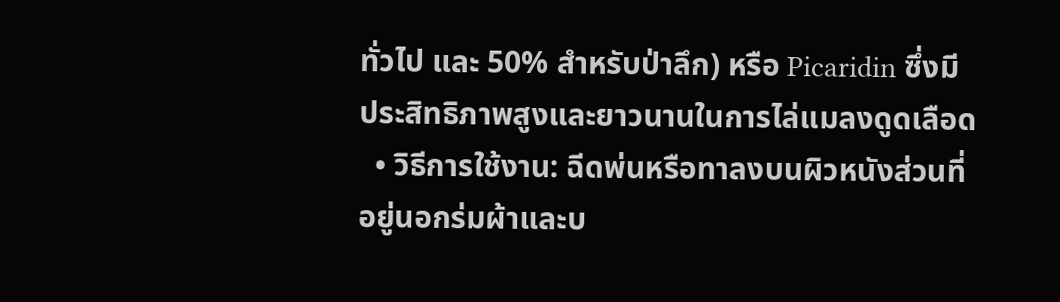ทั่วไป และ 50% สำหรับป่าลึก) หรือ Picaridin ซึ่งมีประสิทธิภาพสูงและยาวนานในการไล่แมลงดูดเลือด
  • วิธีการใช้งาน: ฉีดพ่นหรือทาลงบนผิวหนังส่วนที่อยู่นอกร่มผ้าและบ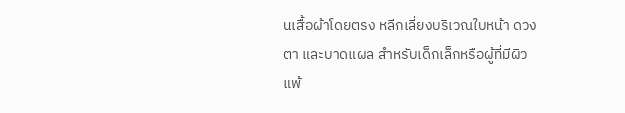นเสื้อผ้าโดยตรง หลีกเลี่ยงบริเวณใบหน้า ดวงตา และบาดแผล สำหรับเด็กเล็กหรือผู้ที่มีผิวแพ้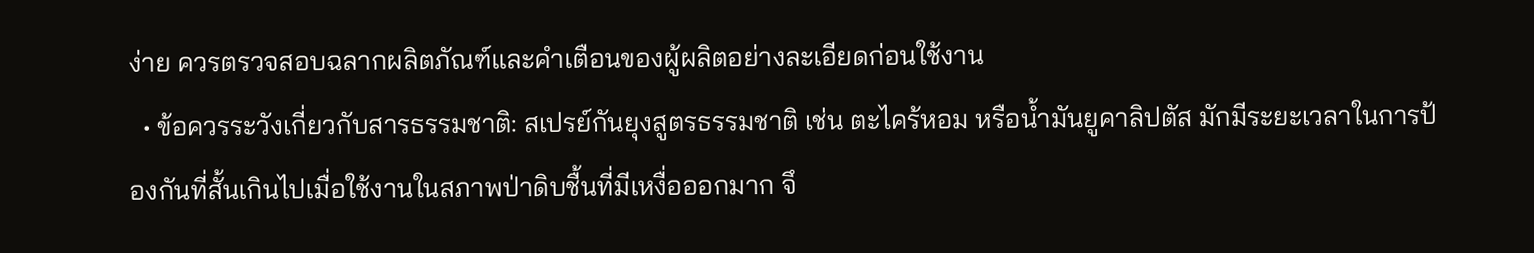ง่าย ควรตรวจสอบฉลากผลิตภัณฑ์และคำเตือนของผู้ผลิตอย่างละเอียดก่อนใช้งาน
  • ข้อควรระวังเกี่ยวกับสารธรรมชาติ: สเปรย์กันยุงสูตรธรรมชาติ เช่น ตะไคร้หอม หรือน้ำมันยูคาลิปตัส มักมีระยะเวลาในการป้องกันที่สั้นเกินไปเมื่อใช้งานในสภาพป่าดิบชื้นที่มีเหงื่อออกมาก จึ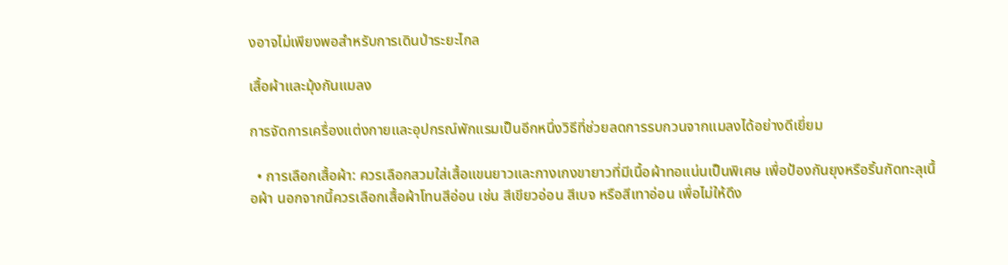งอาจไม่เพียงพอสำหรับการเดินป่าระยะไกล

เสื้อผ้าและมุ้งกันแมลง

การจัดการเครื่องแต่งกายและอุปกรณ์พักแรมเป็นอีกหนึ่งวิธีที่ช่วยลดการรบกวนจากแมลงได้อย่างดีเยี่ยม

  • การเลือกเสื้อผ้า: ควรเลือกสวมใส่เสื้อแขนยาวและกางเกงขายาวที่มีเนื้อผ้าทอแน่นเป็นพิเศษ เพื่อป้องกันยุงหรือริ้นกัดทะลุเนื้อผ้า นอกจากนี้ควรเลือกเสื้อผ้าโทนสีอ่อน เช่น สีเขียวอ่อน สีเบจ หรือสีเทาอ่อน เพื่อไม่ให้ดึง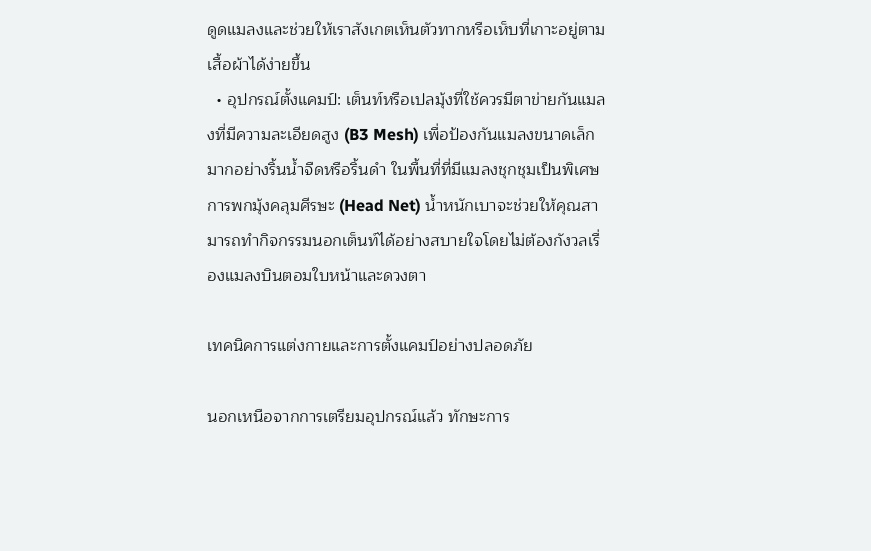ดูดแมลงและช่วยให้เราสังเกตเห็นตัวทากหรือเห็บที่เกาะอยู่ตามเสื้อผ้าได้ง่ายขึ้น
  • อุปกรณ์ตั้งแคมป์: เต็นท์หรือเปลมุ้งที่ใช้ควรมีตาข่ายกันแมลงที่มีความละเอียดสูง (B3 Mesh) เพื่อป้องกันแมลงขนาดเล็กมากอย่างริ้นน้ำจืดหรือริ้นดำ ในพื้นที่ที่มีแมลงชุกชุมเป็นพิเศษ การพกมุ้งคลุมศีรษะ (Head Net) น้ำหนักเบาจะช่วยให้คุณสามารถทำกิจกรรมนอกเต็นท์ได้อย่างสบายใจโดยไม่ต้องกังวลเรื่องแมลงบินตอมใบหน้าและดวงตา

เทคนิคการแต่งกายและการตั้งแคมป์อย่างปลอดภัย

นอกเหนือจากการเตรียมอุปกรณ์แล้ว ทักษะการ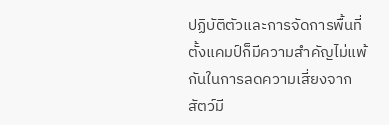ปฏิบัติตัวและการจัดการพื้นที่ตั้งแคมป์ก็มีความสำคัญไม่แพ้กันในการลดความเสี่ยงจากสัตว์มี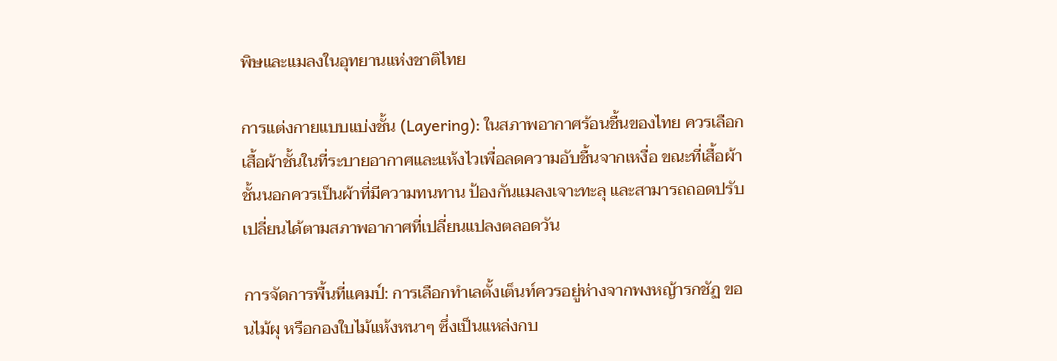พิษและแมลงในอุทยานแห่งชาติไทย

การแต่งกายแบบแบ่งชั้น (Layering): ในสภาพอากาศร้อนชื้นของไทย ควรเลือกเสื้อผ้าชั้นในที่ระบายอากาศและแห้งไวเพื่อลดความอับชื้นจากเหงื่อ ขณะที่เสื้อผ้าชั้นนอกควรเป็นผ้าที่มีความทนทาน ป้องกันแมลงเจาะทะลุ และสามารถถอดปรับเปลี่ยนได้ตามสภาพอากาศที่เปลี่ยนแปลงตลอดวัน

การจัดการพื้นที่แคมป์: การเลือกทำเลตั้งเต็นท์ควรอยู่ห่างจากพงหญ้ารกชัฏ ขอนไม้ผุ หรือกองใบไม้แห้งหนาๆ ซึ่งเป็นแหล่งกบ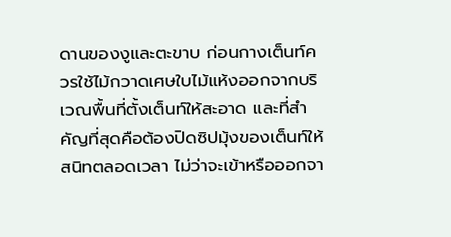ดานของงูและตะขาบ ก่อนกางเต็นท์ควรใช้ไม้กวาดเศษใบไม้แห้งออกจากบริเวณพื้นที่ตั้งเต็นท์ให้สะอาด และที่สำคัญที่สุดคือต้องปิดซิปมุ้งของเต็นท์ให้สนิทตลอดเวลา ไม่ว่าจะเข้าหรือออกจา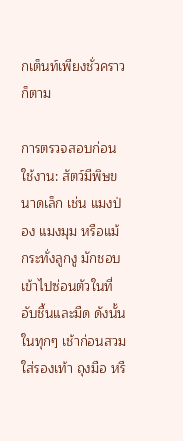กเต็นท์เพียงชั่วคราวก็ตาม

การตรวจสอบก่อนใช้งาน: สัตว์มีพิษขนาดเล็ก เช่น แมงป่อง แมงมุม หรือแม้กระทั่งลูกงู มักชอบเข้าไปซ่อนตัวในที่อับชื้นและมืด ดังนั้นในทุกๆ เช้าก่อนสวมใส่รองเท้า ถุงมือ หรื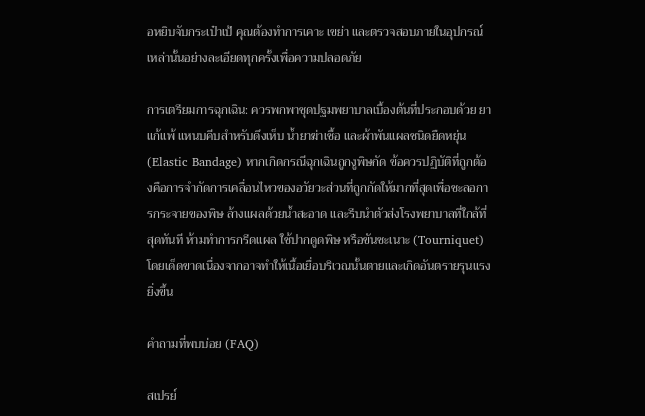อหยิบจับกระเป๋าเป้ คุณต้องทำการเคาะ เขย่า และตรวจสอบภายในอุปกรณ์เหล่านั้นอย่างละเอียดทุกครั้งเพื่อความปลอดภัย

การเตรียมการฉุกเฉิน: ควรพกพาชุดปฐมพยาบาลเบื้องต้นที่ประกอบด้วย ยาแก้แพ้ แหนบคีบสำหรับดึงเห็บ น้ำยาฆ่าเชื้อ และผ้าพันแผลชนิดยืดหยุ่น (Elastic Bandage) หากเกิดกรณีฉุกเฉินถูกงูพิษกัด ข้อควรปฏิบัติที่ถูกต้องคือการจำกัดการเคลื่อนไหวของอวัยวะส่วนที่ถูกกัดให้มากที่สุดเพื่อชะลอการกระจายของพิษ ล้างแผลด้วยน้ำสะอาด และรีบนำตัวส่งโรงพยาบาลที่ใกล้ที่สุดทันที ห้ามทำการกรีดแผล ใช้ปากดูดพิษ หรือขันชะเนาะ (Tourniquet) โดยเด็ดขาดเนื่องจากอาจทำให้เนื้อเยื่อบริเวณนั้นตายและเกิดอันตรายรุนแรงยิ่งขึ้น

คำถามที่พบบ่อย (FAQ)

สเปรย์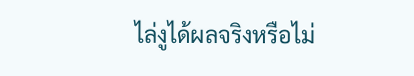ไล่งูได้ผลจริงหรือไม่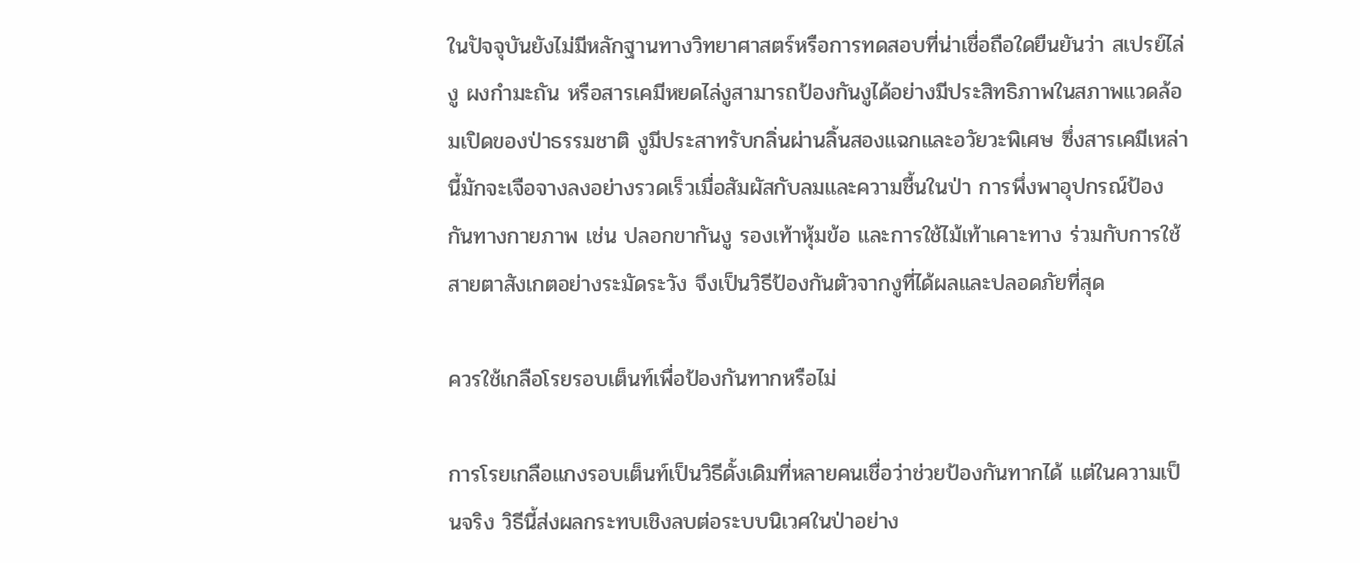ในปัจจุบันยังไม่มีหลักฐานทางวิทยาศาสตร์หรือการทดสอบที่น่าเชื่อถือใดยืนยันว่า สเปรย์ไล่งู ผงกำมะถัน หรือสารเคมีหยดไล่งูสามารถป้องกันงูได้อย่างมีประสิทธิภาพในสภาพแวดล้อมเปิดของป่าธรรมชาติ งูมีประสาทรับกลิ่นผ่านลิ้นสองแฉกและอวัยวะพิเศษ ซึ่งสารเคมีเหล่านี้มักจะเจือจางลงอย่างรวดเร็วเมื่อสัมผัสกับลมและความชื้นในป่า การพึ่งพาอุปกรณ์ป้องกันทางกายภาพ เช่น ปลอกขากันงู รองเท้าหุ้มข้อ และการใช้ไม้เท้าเคาะทาง ร่วมกับการใช้สายตาสังเกตอย่างระมัดระวัง จึงเป็นวิธีป้องกันตัวจากงูที่ได้ผลและปลอดภัยที่สุด

ควรใช้เกลือโรยรอบเต็นท์เพื่อป้องกันทากหรือไม่

การโรยเกลือแกงรอบเต็นท์เป็นวิธีดั้งเดิมที่หลายคนเชื่อว่าช่วยป้องกันทากได้ แต่ในความเป็นจริง วิธีนี้ส่งผลกระทบเชิงลบต่อระบบนิเวศในป่าอย่าง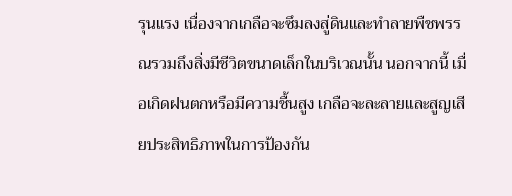รุนแรง เนื่องจากเกลือจะซึมลงสู่ดินและทำลายพืชพรรณรวมถึงสิ่งมีชีวิตขนาดเล็กในบริเวณนั้น นอกจากนี้ เมื่อเกิดฝนตกหรือมีความชื้นสูง เกลือจะละลายและสูญเสียประสิทธิภาพในการป้องกัน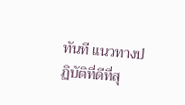ทันที แนวทางปฏิบัติที่ดีที่สุ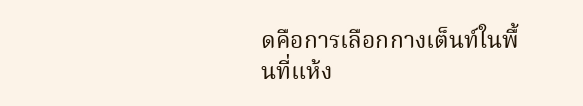ดคือการเลือกกางเต็นท์ในพื้นที่แห้ง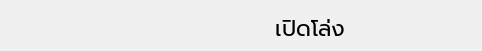เปิดโล่ง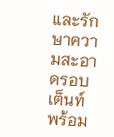และรักษาความสะอาดรอบเต็นท์ พร้อม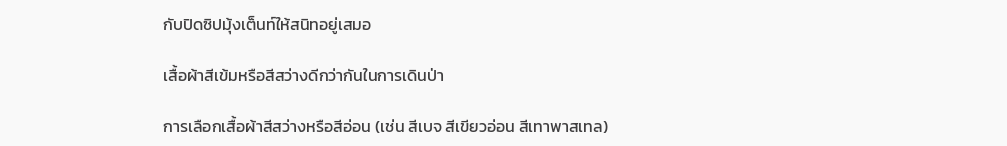กับปิดซิปมุ้งเต็นท์ให้สนิทอยู่เสมอ

เสื้อผ้าสีเข้มหรือสีสว่างดีกว่ากันในการเดินป่า

การเลือกเสื้อผ้าสีสว่างหรือสีอ่อน (เช่น สีเบจ สีเขียวอ่อน สีเทาพาสเทล)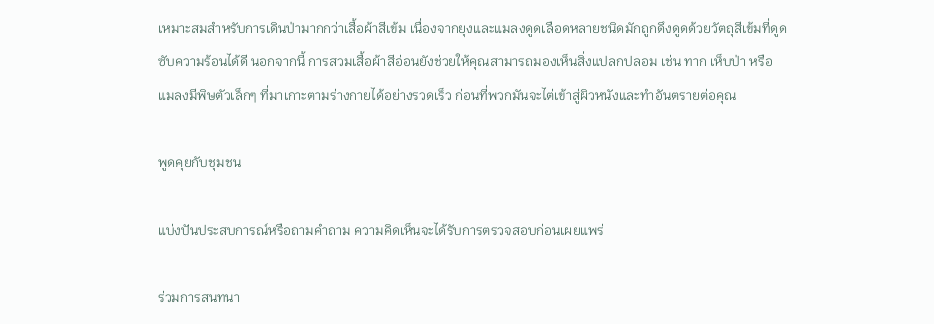เหมาะสมสำหรับการเดินป่ามากกว่าเสื้อผ้าสีเข้ม เนื่องจากยุงและแมลงดูดเลือดหลายชนิดมักถูกดึงดูดด้วยวัตถุสีเข้มที่ดูดซับความร้อนได้ดี นอกจากนี้ การสวมเสื้อผ้าสีอ่อนยังช่วยให้คุณสามารถมองเห็นสิ่งแปลกปลอม เช่น ทาก เห็บป่า หรือแมลงมีพิษตัวเล็กๆ ที่มาเกาะตามร่างกายได้อย่างรวดเร็ว ก่อนที่พวกมันจะไต่เข้าสู่ผิวหนังและทำอันตรายต่อคุณ

พูดคุยกับชุมชน

แบ่งปันประสบการณ์หรือถามคำถาม ความคิดเห็นจะได้รับการตรวจสอบก่อนเผยแพร่

ร่วมการสนทนา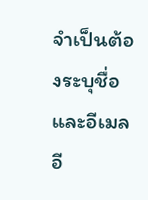จำเป็นต้องระบุชื่อและอีเมล อี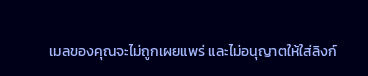เมลของคุณจะไม่ถูกเผยแพร่ และไม่อนุญาตให้ใส่ลิงก์